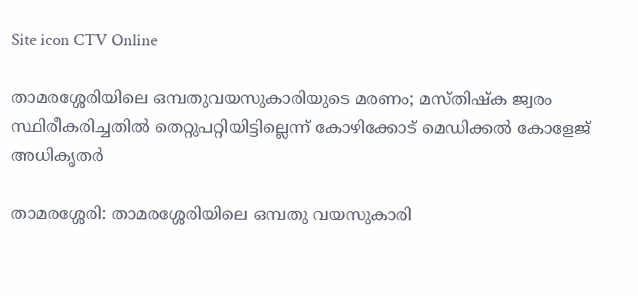Site icon CTV Online

താമരശ്ശേരിയിലെ ഒമ്പതുവയസുകാരിയുടെ മരണം; മസ്തിഷ്‌ക ജ്വരം സ്ഥിരീകരിച്ചതില്‍ തെറ്റുപറ്റിയിട്ടില്ലെന്ന് കോഴിക്കോട് മെഡിക്കല്‍ കോളേജ് അധികൃതര്‍

താമരശ്ശേരി: താമരശ്ശേരിയിലെ ഒമ്പതു വയസുകാരി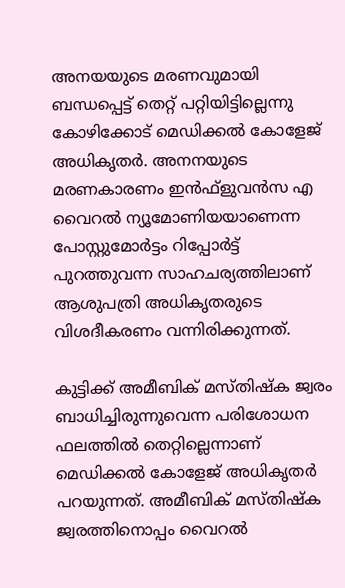അനയയുടെ മരണവുമായി ബന്ധപ്പെട്ട് തെറ്റ് പറ്റിയിട്ടില്ലെന്നു കോഴിക്കോട് മെഡിക്കല്‍ കോളേജ് അധികൃതര്‍. അനനയുടെ മരണകാരണം ഇന്‍ഫ്‌ളുവന്‍സ എ വൈറല്‍ ന്യൂമോണിയയാണെന്ന പോസ്റ്റുമോര്‍ട്ടം റിപ്പോര്‍ട്ട് പുറത്തുവന്ന സാഹചര്യത്തിലാണ് ആശുപത്രി അധികൃതരുടെ വിശദീകരണം വന്നിരിക്കുന്നത്.

കുട്ടിക്ക് അമീബിക് മസ്തിഷ്‌ക ജ്വരം ബാധിച്ചിരുന്നുവെന്ന പരിശോധന ഫലത്തില്‍ തെറ്റില്ലെന്നാണ് മെഡിക്കല്‍ കോളേജ് അധികൃതര്‍ പറയുന്നത്. അമീബിക് മസ്തിഷ്‌ക ജ്വരത്തിനൊപ്പം വൈറല്‍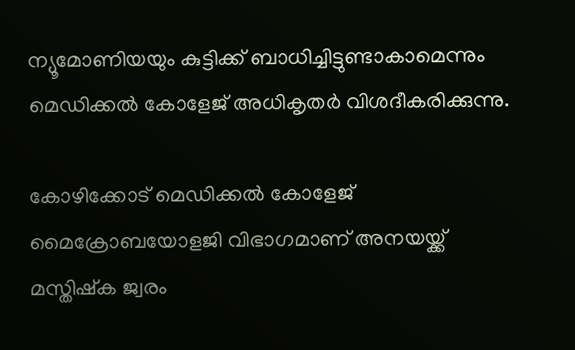ന്യൂമോണിയയും കുട്ടിക്ക് ബാധിച്ചിട്ടുണ്ടാകാമെന്നും മെഡിക്കല്‍ കോളേജ് അധികൃതര്‍ വിശദീകരിക്കുന്നു.

കോഴിക്കോട് മെഡിക്കല്‍ കോളേജ് മൈക്രോബയോളജി വിഭാഗമാണ് അനയയ്ക്ക് മസ്തിഷ്‌ക ജ്വരം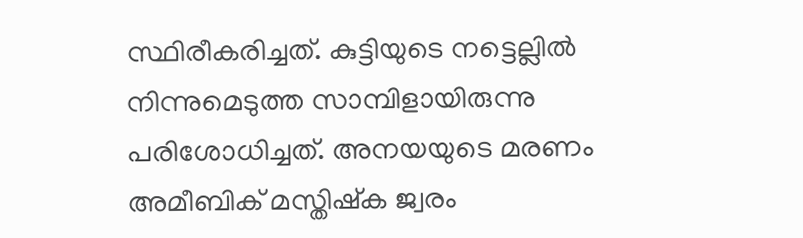സ്ഥിരീകരിച്ചത്. കുട്ടിയുടെ നട്ടെല്ലില്‍ നിന്നുമെടുത്ത സാമ്പിളായിരുന്നു പരിശോധിച്ചത്. അനയയുടെ മരണം അമീബിക് മസ്തിഷ്‌ക ജ്വരം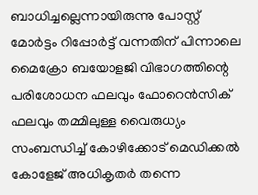ബാധിച്ചല്ലെന്നായിരുന്നു പോസ്റ്റ് മോര്‍ട്ടം റിപ്പോര്‍ട്ട് വന്നതിന് പിന്നാലെ മൈക്രോ ബയോളജി വിഭാഗത്തിന്റെ പരിശോധന ഫലവും ഫോറെന്‍സിക് ഫലവും തമ്മിലുള്ള വൈരുധ്യം സംബന്ധിച്ച് കോഴിക്കോട് മെഡിക്കല്‍ കോളേജ് അധികൃതര്‍ തന്നെ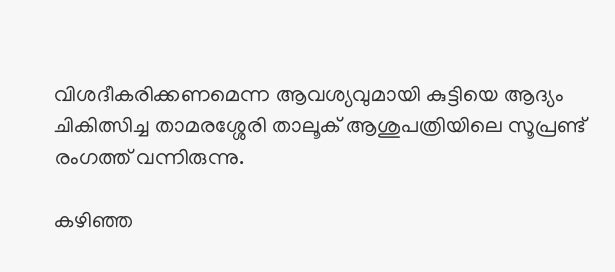വിശദീകരിക്കണമെന്ന ആവശ്യവുമായി കുട്ടിയെ ആദ്യം ചികിത്സിച്ച താമരശ്ശേരി താലൂക് ആശുപത്രിയിലെ സൂപ്രണ്ട് രംഗത്ത് വന്നിരുന്നു.

കഴിഞ്ഞ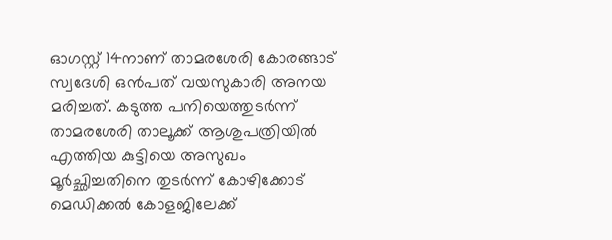ഓഗസ്റ്റ് 14നാണ് താമരശേരി കോരങ്ങാട് സ്വദേശി ഒന്‍പത് വയസുകാരി അനയ മരിച്ചത്. കടുത്ത പനിയെത്തുടര്‍ന്ന് താമരശേരി താലൂക്ക് ആശുപത്രിയില്‍ എത്തിയ കുട്ടിയെ അസുഖം മൂര്‍ച്ഛിച്ചതിനെ തുടര്‍ന്ന് കോഴിക്കോട് മെഡിക്കല്‍ കോളജിലേക്ക്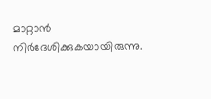മാറ്റാന്‍ നിര്‍ദേശിക്കുകയായിരുന്നു.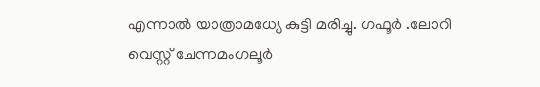എന്നാല്‍ യാത്രാമധ്യേ കുട്ടി മരിച്ചു. ഗഫൂർ .ലോറി വെസ്റ്റ് ചേന്നമംഗലൂർ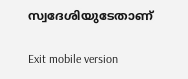സ്വദേശിയുടേതാണ്

Exit mobile version